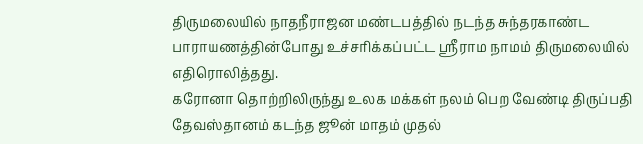திருமலையில் நாதநீராஜன மண்டபத்தில் நடந்த சுந்தரகாண்ட பாராயணத்தின்போது உச்சரிக்கப்பட்ட ஸ்ரீராம நாமம் திருமலையில் எதிரொலித்தது.
கரோனா தொற்றிலிருந்து உலக மக்கள் நலம் பெற வேண்டி திருப்பதி தேவஸ்தானம் கடந்த ஜூன் மாதம் முதல்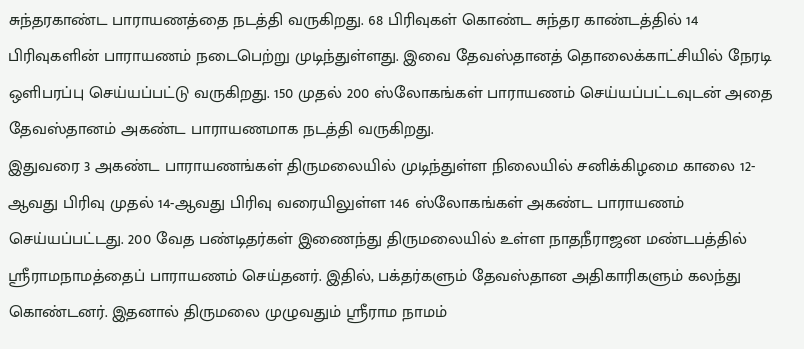சுந்தரகாண்ட பாராயணத்தை நடத்தி வருகிறது. 68 பிரிவுகள் கொண்ட சுந்தர காண்டத்தில் 14 பிரிவுகளின் பாராயணம் நடைபெற்று முடிந்துள்ளது. இவை தேவஸ்தானத் தொலைக்காட்சியில் நேரடி ஒளிபரப்பு செய்யப்பட்டு வருகிறது. 150 முதல் 200 ஸ்லோகங்கள் பாராயணம் செய்யப்பட்டவுடன் அதை தேவஸ்தானம் அகண்ட பாராயணமாக நடத்தி வருகிறது.
இதுவரை 3 அகண்ட பாராயணங்கள் திருமலையில் முடிந்துள்ள நிலையில் சனிக்கிழமை காலை 12-ஆவது பிரிவு முதல் 14-ஆவது பிரிவு வரையிலுள்ள 146 ஸ்லோகங்கள் அகண்ட பாராயணம் செய்யப்பட்டது. 200 வேத பண்டிதர்கள் இணைந்து திருமலையில் உள்ள நாதநீராஜன மண்டபத்தில் ஸ்ரீராமநாமத்தைப் பாராயணம் செய்தனர். இதில், பக்தர்களும் தேவஸ்தான அதிகாரிகளும் கலந்து கொண்டனர். இதனால் திருமலை முழுவதும் ஸ்ரீராம நாமம்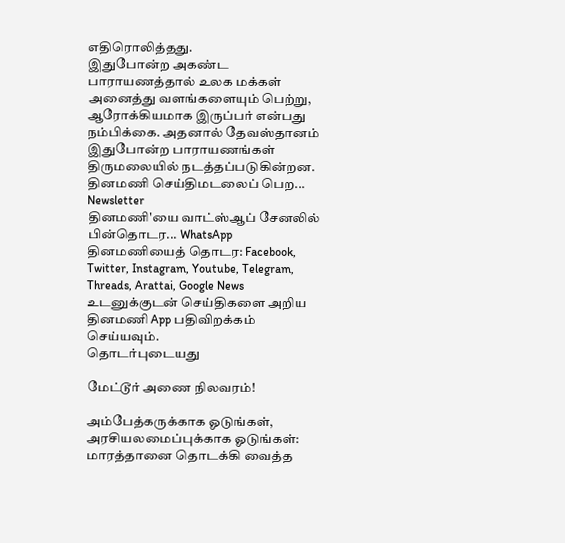எதிரொலித்தது.
இதுபோன்ற அகண்ட பாராயணத்தால் உலக மக்கள் அனைத்து வளங்களையும் பெற்று, ஆரோக்கியமாக இருப்பர் என்பது நம்பிக்கை. அதனால் தேவஸ்தானம் இதுபோன்ற பாராயணங்கள் திருமலையில் நடத்தப்படுகின்றன.
தினமணி செய்திமடலைப் பெற... Newsletter
தினமணி'யை வாட்ஸ்ஆப் சேனலில் பின்தொடர... WhatsApp
தினமணியைத் தொடர: Facebook, Twitter, Instagram, Youtube, Telegram, Threads, Arattai, Google News
உடனுக்குடன் செய்திகளை அறிய தினமணி App பதிவிறக்கம் செய்யவும்.
தொடர்புடையது

மேட்டூர் அணை நிலவரம்!

அம்பேத்கருக்காக ஓடுங்கள், அரசியலமைப்புக்காக ஓடுங்கள்: மாரத்தானை தொடக்கி வைத்த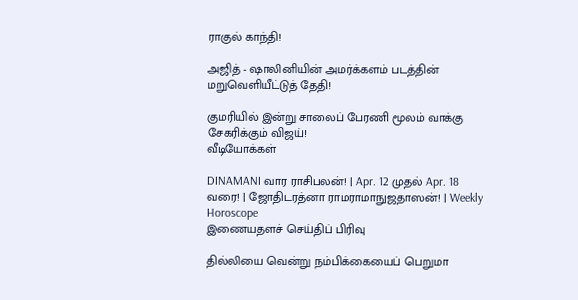ராகுல் காந்தி!

அஜித் - ஷாலினியின் அமர்க்களம் படத்தின் மறுவெளியீட்டுத் தேதி!

குமரியில் இன்று சாலைப் பேரணி மூலம் வாக்கு சேகரிக்கும் விஜய்!
வீடியோக்கள்

DINAMANI வார ராசிபலன்! | Apr. 12 முதல் Apr. 18 வரை! | ஜோதிடரத்னா ராமராமாநுஜதாஸன்! | Weekly Horoscope
இணையதளச் செய்திப் பிரிவு

தில்லியை வென்று நம்பிக்கையைப் பெறுமா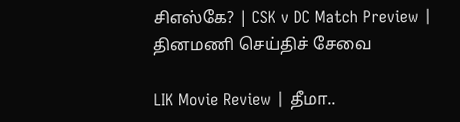சிஎஸ்கே? | CSK v DC Match Preview |
தினமணி செய்திச் சேவை

LIK Movie Review | தீமா..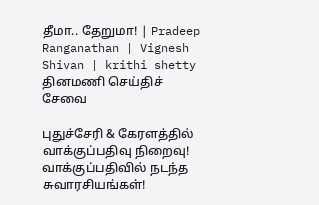தீமா.. தேறுமா! | Pradeep Ranganathan | Vignesh Shivan | krithi shetty
தினமணி செய்திச் சேவை

புதுச்சேரி & கேரளத்தில் வாக்குப்பதிவு நிறைவு! வாக்குப்பதிவில் நடந்த சுவாரசியங்கள்!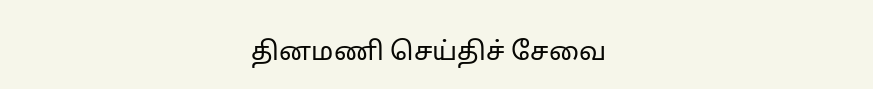தினமணி செய்திச் சேவை